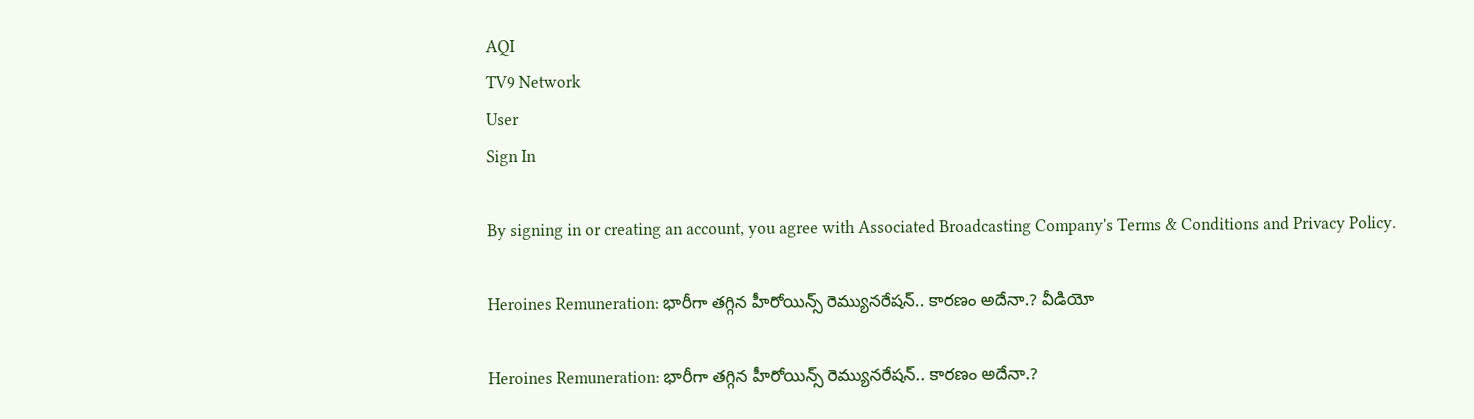AQI
TV9 Network
User
Sign In

By signing in or creating an account, you agree with Associated Broadcasting Company's Terms & Conditions and Privacy Policy.

Heroines Remuneration: భారీగా తగ్గిన హీరోయిన్స్ రెమ్యునరేషన్.. కారణం అదేనా.? వీడియో

Heroines Remuneration: భారీగా తగ్గిన హీరోయిన్స్ రెమ్యునరేషన్.. కారణం అదేనా.?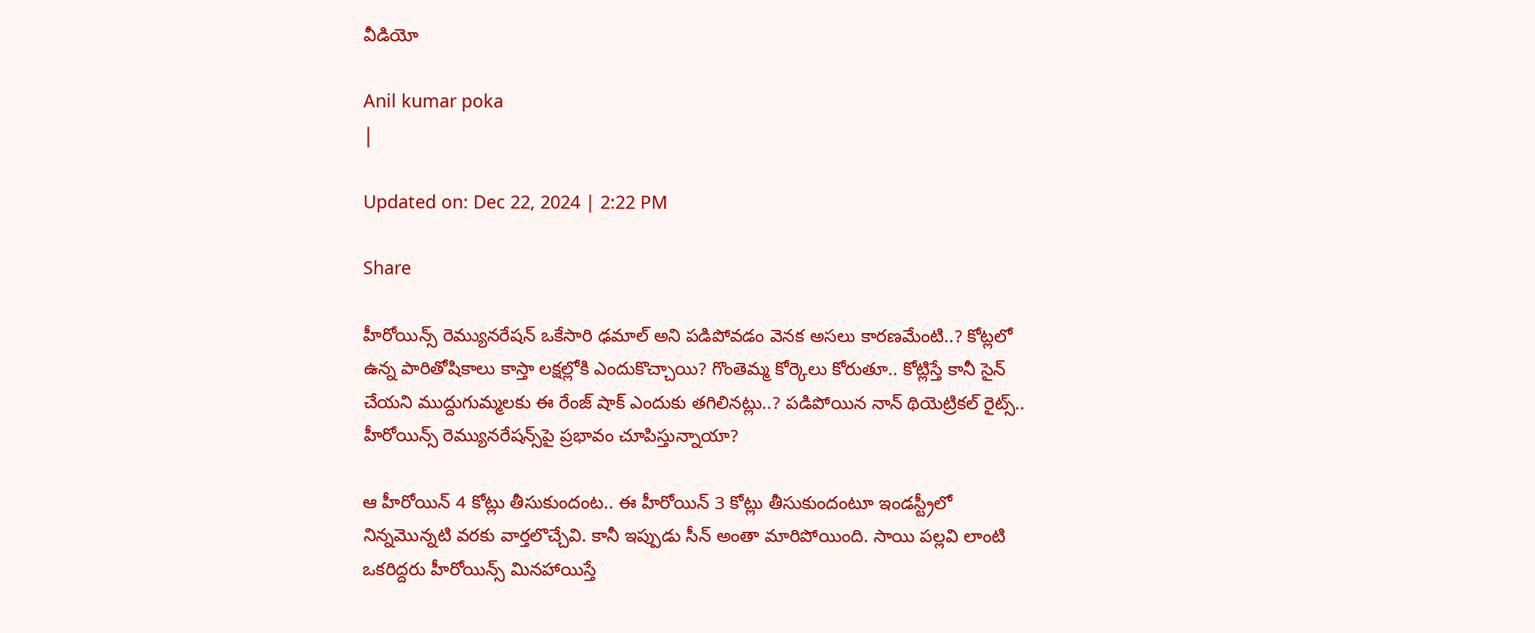వీడియో

Anil kumar poka
|

Updated on: Dec 22, 2024 | 2:22 PM

Share

హీరోయిన్స్ రెమ్యునరేషన్ ఒకేసారి ఢమాల్‌ అని పడిపోవడం వెనక అసలు కారణమేంటి..? కోట్లలో ఉన్న పారితోషికాలు కాస్తా లక్షల్లోకి ఎందుకొచ్చాయి? గొంతెమ్మ కోర్కెలు కోరుతూ.. కోట్లిస్తే కానీ సైన్ చేయని ముద్దుగుమ్మలకు ఈ రేంజ్ షాక్ ఎందుకు తగిలినట్లు..? పడిపోయిన నాన్ థియెట్రికల్ రైట్స్.. హీరోయిన్స్ రెమ్యునరేషన్స్‌పై ప్రభావం చూపిస్తున్నాయా?

ఆ హీరోయిన్ 4 కోట్లు తీసుకుందంట.. ఈ హీరోయిన్ 3 కోట్లు తీసుకుందంటూ ఇండస్ట్రీలో నిన్నమొన్నటి వరకు వార్తలొచ్చేవి. కానీ ఇప్పుడు సీన్ అంతా మారిపోయింది. సాయి పల్లవి లాంటి ఒకరిద్దరు హీరోయిన్స్ మినహాయిస్తే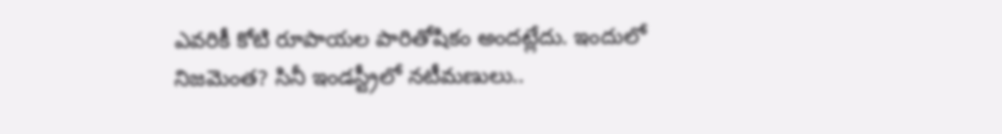ఎవరికీ కోటి రూపాయల పారితోషికం అందట్లేదు. ఇందులో నిజమెంత? సినీ ఇండస్ట్రీలో నటీమణులు..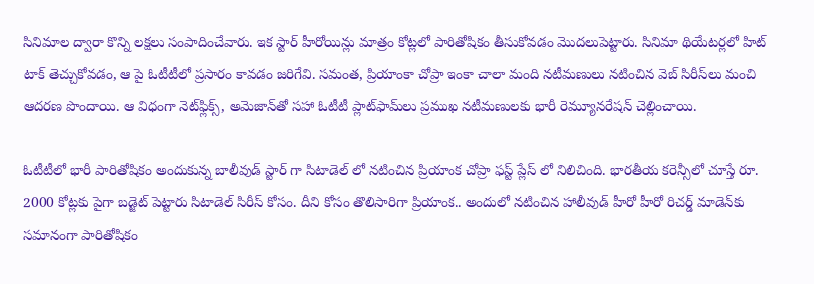సినిమాల ద్వారా కొన్ని లక్షలు సంపాదించేవారు. ఇక స్టార్ హీరోయిన్లు మాత్రం కోట్లలో పారితోషికం తీసుకోవడం మొదలుపెట్టారు. సినిమా థియేటర్లలో హిట్‌ టాక్‌ తెచ్చుకోవడం, ఆ పై ఓటీటీలో ప్రసారం కావడం జరిగేవి. సమంత, ప్రియాంకా చోప్రా ఇంకా చాలా మంది నటీమణులు నటించిన వెబ్‌ సిరీస్‌లు మంచి ఆదరణ పొందాయి. ఆ విధంగా నెట్‌ఫ్లిక్స్, అమెజాన్‌తో సహా ఓటీటీ ప్లాట్‌ఫామ్‌లు ప్రముఖ నటీమణులకు భారీ రెమ్యూనరేషన్ చెల్లించాయి.

ఓటీటీలో భారీ పారితోషికం అందుకున్న బాలీవుడ్‌ స్టార్ గా సిటాడెల్‌ లో నటించిన ప్రియాంక చోప్రా ఫస్ట్ ప్లేస్ లో నిలిచింది. భారతీయ కరెన్సీలో చూస్తే రూ. 2000 కోట్లకు పైగా బడ్జెట్ పెట్టారు సిటాడెల్‌ సిరీస్ కోసం. దీని కోసం తొలిసారిగా ప్రియాంక.. అందులో నటించిన హాలీవుడ్ హీరో హీరో రిచర్డ్ మాడెన్‌కు సమానంగా పారితోషికం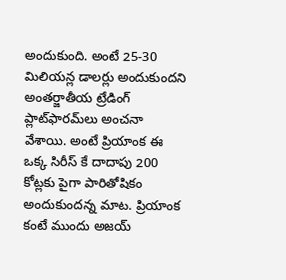అందుకుంది. అంటే 25-30 మిలియన్ల డాలర్లు అందుకుందని అంతర్జాతీయ ట్రేడింగ్ ప్లాట్‌ఫారమ్‌లు అంచనా వేశాయి. అంటే ప్రియాంక ఈ ఒక్క సిరీస్ కే దాదాపు 200 కోట్లకు పైగా పారితోషికం అందుకుందన్న మాట. ప్రియాంక కంటే ముందు అజయ్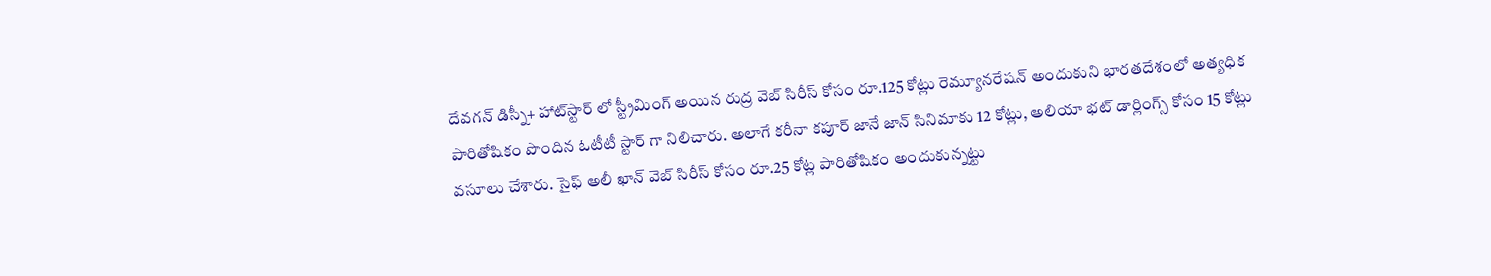దేవగన్ డిస్నీ+ హాట్‌స్టార్ లో స్ట్రీమింగ్ అయిన రుద్ర వెబ్ సిరీస్ కోసం రూ.125 కోట్లు రెమ్యూనరేషన్ అందుకుని భారతదేశంలో అత్యధిక పారితోషికం పొందిన ఓటీటీ స్టార్ గా నిలిచారు. అలాగే కరీనా కపూర్ జానే జాన్ సినిమాకు 12 కోట్లు, అలియా భట్ డార్లింగ్స్ కోసం 15 కోట్లు వసూలు చేశారు. సైఫ్ అలీ ఖాన్ వెబ్ సిరీస్ కోసం రూ.25 కోట్ల పారితోషికం అందుకున్నట్టు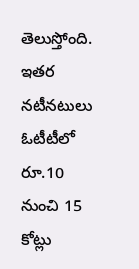తెలుస్తోంది. ఇతర నటీనటులు ఓటీటీలో రూ.10 నుంచి 15 కోట్లు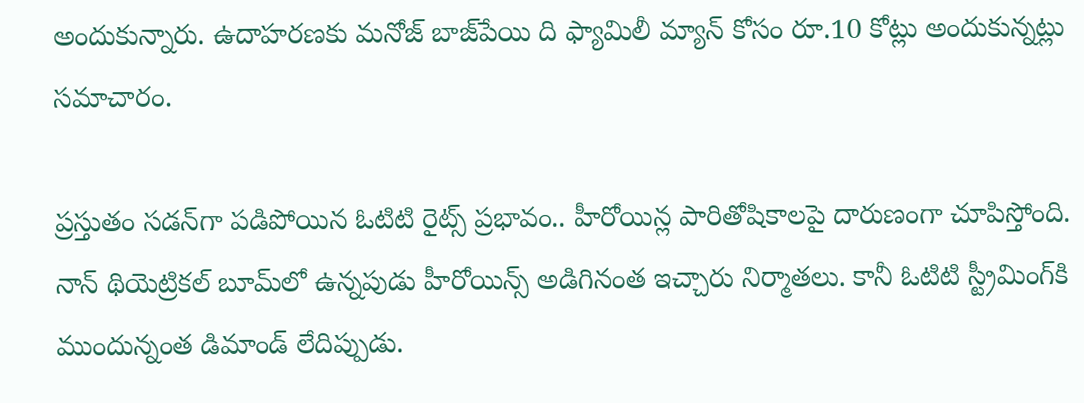అందుకున్నారు. ఉదాహరణకు మనోజ్ బాజ్‌పేయి ది ఫ్యామిలీ మ్యాన్ కోసం రూ.10 కోట్లు అందుకున్నట్లు సమాచారం.

ప్రస్తుతం సడన్‌గా పడిపోయిన ఓటిటి రైట్స్ ప్రభావం.. హీరోయిన్ల పారితోషికాలపై దారుణంగా చూపిస్తోంది. నాన్ థియెట్రికల్ బూమ్‌లో ఉన్నపుడు హీరోయిన్స్ అడిగినంత ఇచ్చారు నిర్మాతలు. కానీ ఓటిటి స్ట్రీమింగ్‌కి ముందున్నంత డిమాండ్ లేదిప్పుడు.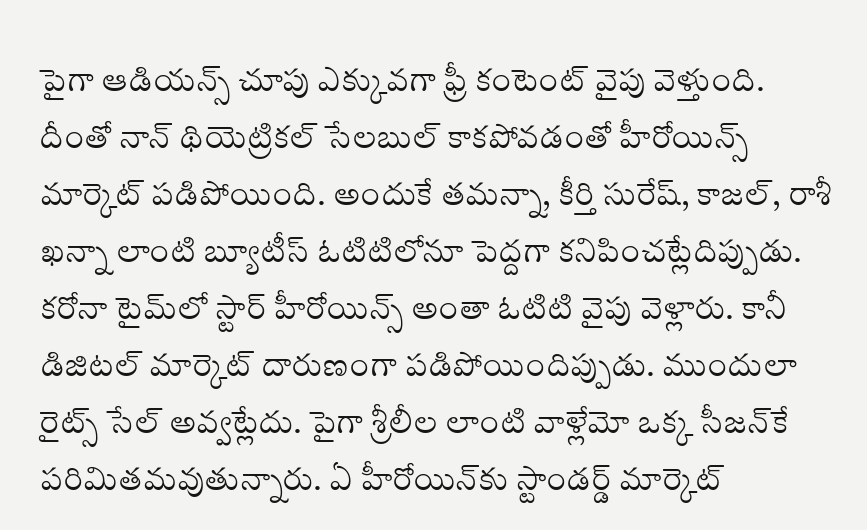పైగా ఆడియన్స్ చూపు ఎక్కువగా ఫ్రీ కంటెంట్ వైపు వెళ్తుంది. దీంతో నాన్ థియెట్రికల్ సేలబుల్ కాకపోవడంతో హీరోయిన్స్ మార్కెట్ పడిపోయింది. అందుకే తమన్నా, కీర్తి సురేష్, కాజల్, రాశీ ఖన్నా లాంటి బ్యూటీస్ ఓటిటిలోనూ పెద్దగా కనిపించట్లేదిప్పుడు. కరోనా టైమ్‌లో స్టార్ హీరోయిన్స్ అంతా ఓటిటి వైపు వెళ్లారు. కానీ డిజిటల్ మార్కెట్ దారుణంగా పడిపోయిందిప్పుడు. ముందులా రైట్స్ సేల్ అవ్వట్లేదు. పైగా శ్రీలీల లాంటి వాళ్లేమో ఒక్క సీజన్‌కే పరిమితమవుతున్నారు. ఏ హీరోయిన్‌కు స్టాండర్డ్ మార్కెట్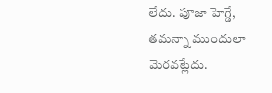లేదు. పూజా హెగ్డే, తమన్నా ముందులా మెరవట్లేదు.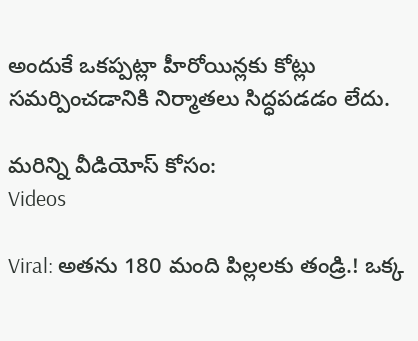అందుకే ఒకప్పట్లా హీరోయిన్లకు కోట్లు సమర్పించడానికి నిర్మాతలు సిద్ధపడడం లేదు.

మరిన్ని వీడియోస్ కోసం:
Videos

Viral: అతను 180 మంది పిల్లలకు తండ్రి.! ఒక్క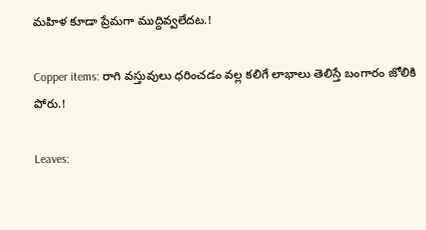మహిళ కూడా ప్రేమగా ముద్దివ్వలేదట.!

Copper items: రాగి వస్తువులు ధరించడం వల్ల కలిగే లాభాలు తెలిస్తే బంగారం జోలికి పోరు.!

Leaves: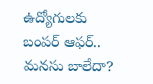ఉద్యోగులకు బంపర్‌ ఆఫర్‌.. మనసు బాలేదా?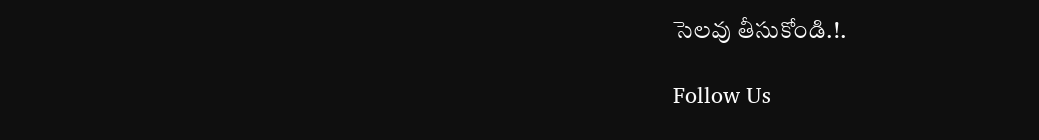సెలవు తీసుకోండి.!.

Follow Us